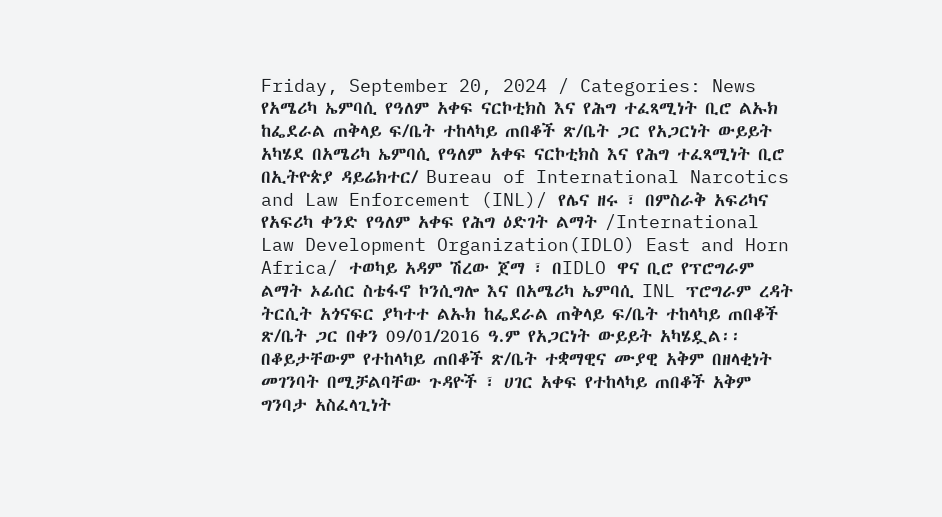Friday, September 20, 2024 / Categories: News የአሜሪካ ኤምባሲ የዓለም አቀፍ ናርኮቲክስ እና የሕግ ተፈጻሚነት ቢሮ ልኡክ ከፌደራል ጠቅላይ ፍ/ቤት ተከላካይ ጠበቆች ጽ/ቤት ጋር የአጋርነት ውይይት አካሄደ በአሜሪካ ኤምባሲ የዓለም አቀፍ ናርኮቲክስ እና የሕግ ተፈጻሚነት ቢሮ በኢትዮጵያ ዳይሬክተር/ Bureau of International Narcotics and Law Enforcement (INL)/ የሌና ዘሩ ፣ በምስራቅ አፍሪካና የአፍሪካ ቀንድ የዓለም አቀፍ የሕግ ዕድገት ልማት /International Law Development Organization(IDLO) East and Horn Africa/ ተወካይ አዳም ሽረው ጀማ ፣ በIDLO ዋና ቢሮ የፕሮግራም ልማት ኦፊሰር ስቴፋኖ ኮንሲግሎ እና በአሜሪካ ኤምባሲ INL ፕሮግራም ረዳት ትርሲት አጎናፍር ያካተተ ልኡክ ከፌደራል ጠቅላይ ፍ/ቤት ተከላካይ ጠበቆች ጽ/ቤት ጋር በቀን 09/01/2016 ዓ.ም የአጋርነት ውይይት አካሄዷል፡፡ በቆይታቸውም የተከላካይ ጠበቆች ጽ/ቤት ተቋማዊና ሙያዊ አቅም በዘላቂነት መገንባት በሚቻልባቸው ጉዳዮች ፣ ሀገር አቀፍ የተከላካይ ጠበቆች አቅም ግንባታ አስፈላጊነት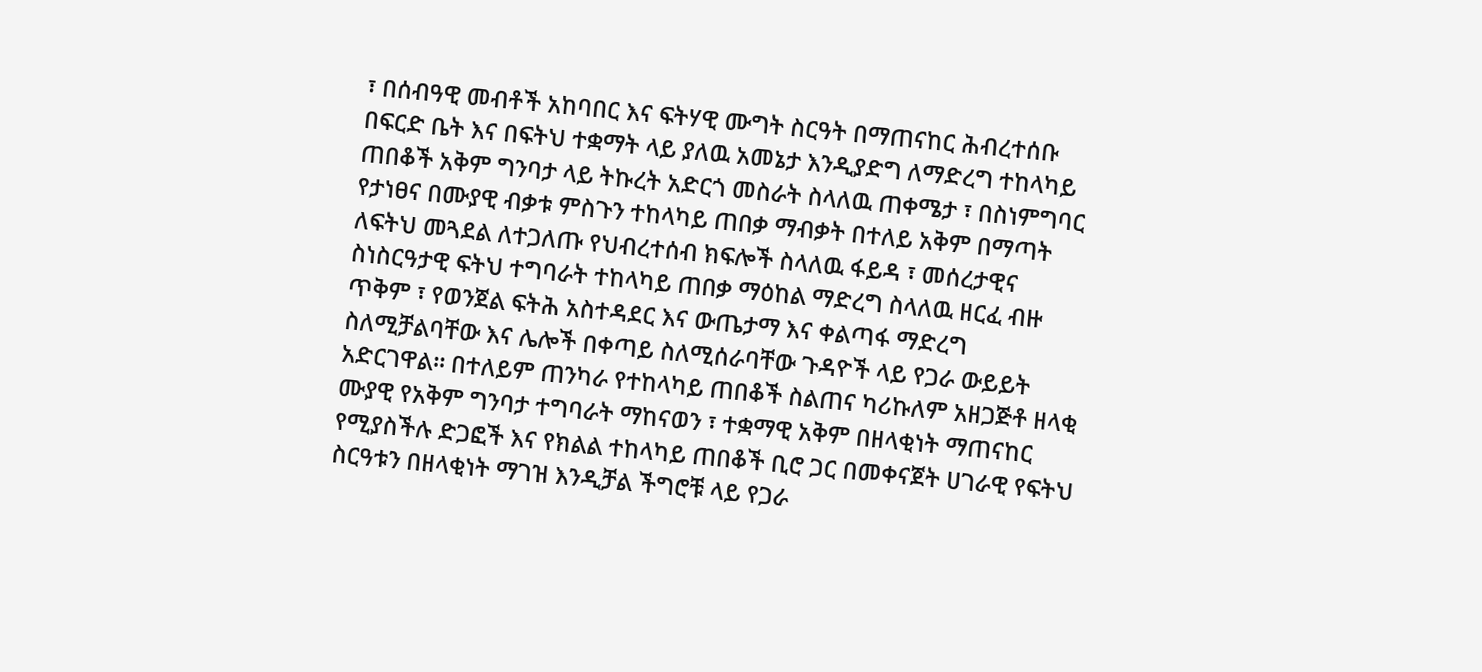፣ በሰብዓዊ መብቶች አከባበር እና ፍትሃዊ ሙግት ስርዓት በማጠናከር ሕብረተሰቡ በፍርድ ቤት እና በፍትህ ተቋማት ላይ ያለዉ አመኔታ እንዲያድግ ለማድረግ ተከላካይ ጠበቆች አቅም ግንባታ ላይ ትኩረት አድርጎ መስራት ስላለዉ ጠቀሜታ ፣ በስነምግባር የታነፀና በሙያዊ ብቃቱ ምስጉን ተከላካይ ጠበቃ ማብቃት በተለይ አቅም በማጣት ለፍትህ መጓደል ለተጋለጡ የህብረተሰብ ክፍሎች ስላለዉ ፋይዳ ፣ መሰረታዊና ስነስርዓታዊ ፍትህ ተግባራት ተከላካይ ጠበቃ ማዕከል ማድረግ ስላለዉ ዘርፈ ብዙ ጥቅም ፣ የወንጀል ፍትሕ አስተዳደር እና ውጤታማ እና ቀልጣፋ ማድረግ ስለሚቻልባቸው እና ሌሎች በቀጣይ ስለሚሰራባቸው ጉዳዮች ላይ የጋራ ውይይት አድርገዋል፡፡ በተለይም ጠንካራ የተከላካይ ጠበቆች ስልጠና ካሪኩለም አዘጋጅቶ ዘላቂ ሙያዊ የአቅም ግንባታ ተግባራት ማከናወን ፣ ተቋማዊ አቅም በዘላቂነት ማጠናከር የሚያስችሉ ድጋፎች እና የክልል ተከላካይ ጠበቆች ቢሮ ጋር በመቀናጀት ሀገራዊ የፍትህ ስርዓቱን በዘላቂነት ማገዝ እንዲቻል ችግሮቹ ላይ የጋራ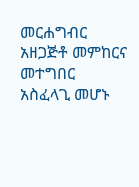መርሐግብር አዘጋጅቶ መምከርና መተግበር አስፈላጊ መሆኑ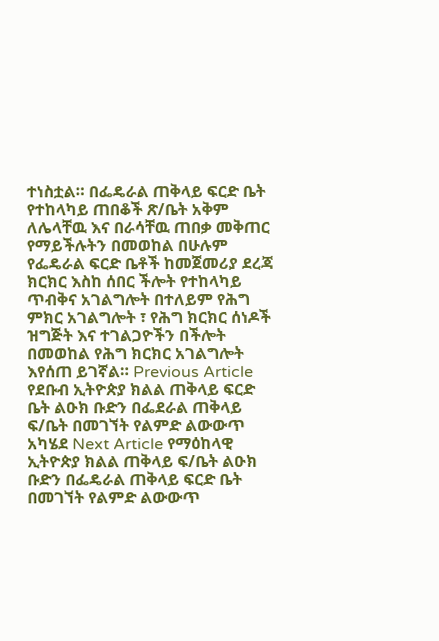ተነስቷል። በፌዴራል ጠቅላይ ፍርድ ቤት የተከላካይ ጠበቆች ጽ/ቤት አቅም ለሌላቸዉ እና በራሳቸዉ ጠበቃ መቅጠር የማይችሉትን በመወከል በሁሉም የፌዴራል ፍርድ ቤቶች ከመጀመሪያ ደረጃ ክርክር እስከ ሰበር ችሎት የተከላካይ ጥብቅና አገልግሎት በተለይም የሕግ ምክር አገልግሎት ፣ የሕግ ክርክር ሰነዶች ዝግጅት እና ተገልጋዮችን በችሎት በመወከል የሕግ ክርክር አገልግሎት እየሰጠ ይገኛል። Previous Article የደቡብ ኢትዮጵያ ክልል ጠቅላይ ፍርድ ቤት ልዑክ ቡድን በፌደራል ጠቅላይ ፍ/ቤት በመገኘት የልምድ ልውውጥ አካሄደ Next Article የማዕከላዊ ኢትዮጵያ ክልል ጠቅላይ ፍ/ቤት ልዑክ ቡድን በፌዴራል ጠቅላይ ፍርድ ቤት በመገኘት የልምድ ልውውጥ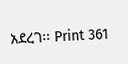አደረገ፡፡ Print 361